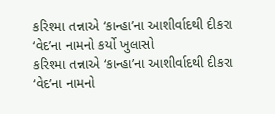કરિશ્મા તન્નાએ ‘કાન્હા’ના આશીર્વાદથી દીકરા ‘વેદ’ના નામનો કર્યો ખુલાસો
કરિશ્મા તન્નાએ ‘કાન્હા’ના આશીર્વાદથી દીકરા ‘વેદ’ના નામનો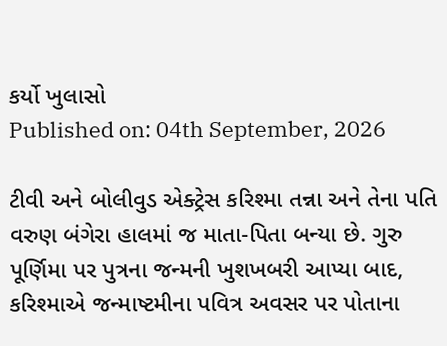કર્યો ખુલાસો
Published on: 04th September, 2026

ટીવી અને બોલીવુડ એક્ટ્રેસ કરિશ્મા તન્ના અને તેના પતિ વરુણ બંગેરા હાલમાં જ માતા-પિતા બન્યા છે. ગુરુ પૂર્ણિમા પર પુત્રના જન્મની ખુશખબરી આપ્યા બાદ, કરિશ્માએ જન્માષ્ટમીના પવિત્ર અવસર પર પોતાના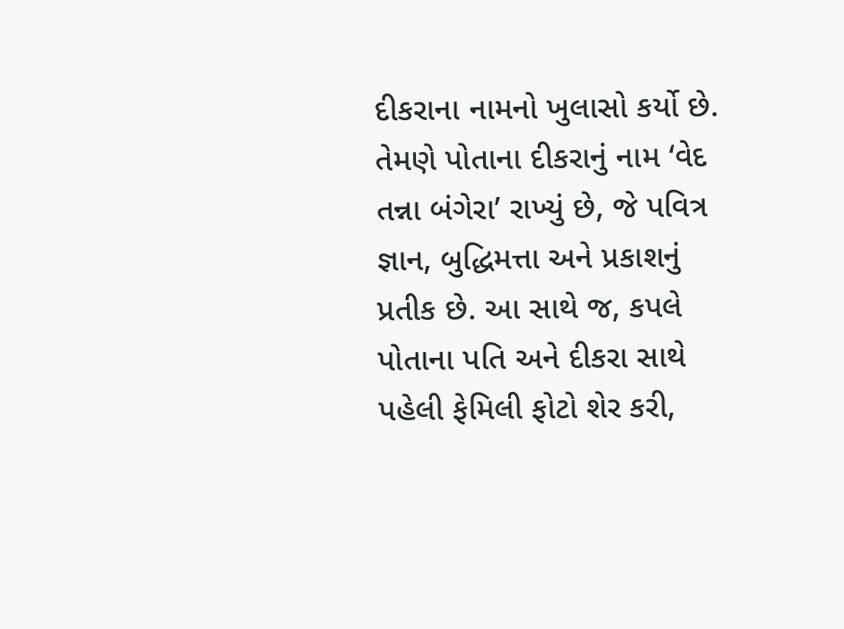દીકરાના નામનો ખુલાસો કર્યો છે. તેમણે પોતાના દીકરાનું નામ ‘વેદ તન્ના બંગેરા’ રાખ્યું છે, જે પવિત્ર જ્ઞાન, બુદ્ધિમત્તા અને પ્રકાશનું પ્રતીક છે. આ સાથે જ, કપલે પોતાના પતિ અને દીકરા સાથે પહેલી ફેમિલી ફોટો શેર કરી,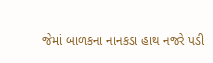જેમાં બાળકના નાનકડા હાથ નજરે પડી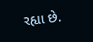રહ્યા છે.